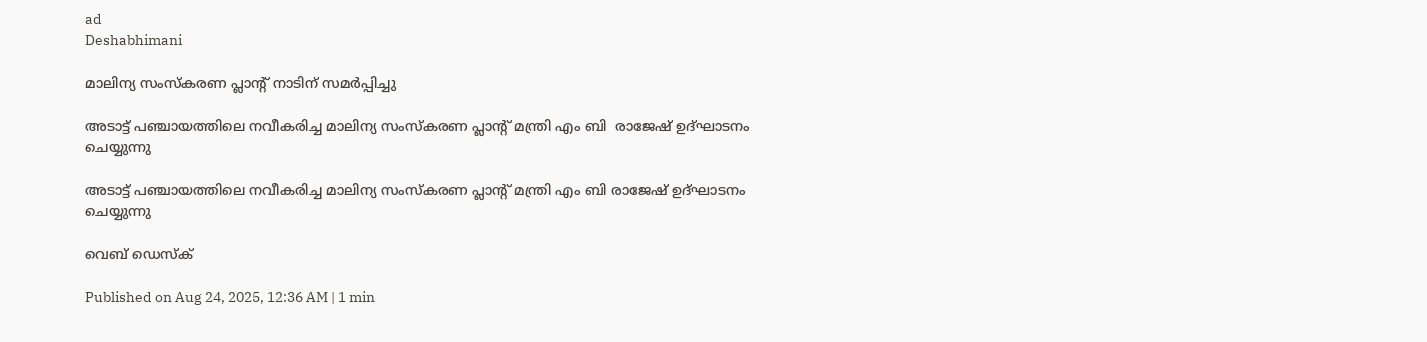ad
Deshabhimani

മാലിന്യ സംസ്കരണ പ്ലാന്റ് നാടിന് സമർപ്പിച്ചു

അടാട്ട് പഞ്ചായത്തിലെ നവീകരിച്ച മാലിന്യ സംസ്‌കരണ പ്ലാന്റ്‌ മന്ത്രി എം ബി  രാജേഷ് ഉദ്ഘാടനം ചെയ്യുന്നു

അടാട്ട് പഞ്ചായത്തിലെ നവീകരിച്ച മാലിന്യ സംസ്‌കരണ പ്ലാന്റ്‌ മന്ത്രി എം ബി രാജേഷ് ഉദ്ഘാടനം ചെയ്യുന്നു

വെബ് ഡെസ്ക്

Published on Aug 24, 2025, 12:36 AM | 1 min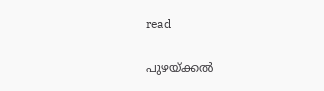read

പുഴയ്ക്കൽ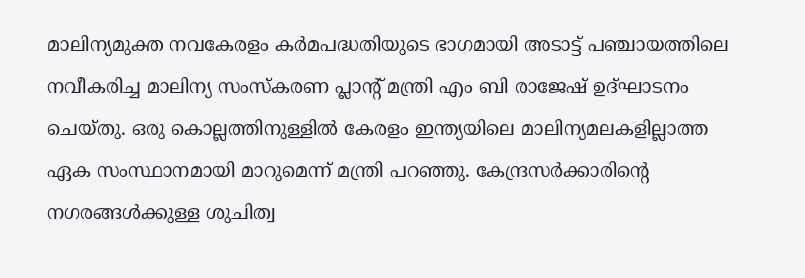മാലിന്യമുക്ത നവകേരളം കർമപദ്ധതിയുടെ ഭാഗമായി അടാട്ട് പഞ്ചായത്തിലെ നവീകരിച്ച മാലിന്യ സംസ്‌കരണ പ്ലാന്റ്‌ മന്ത്രി എം ബി രാജേഷ് ഉദ്ഘാടനം ചെയ്തു. ഒരു കൊല്ലത്തിനുള്ളിൽ കേരളം ഇന്ത്യയിലെ മാലിന്യമലകളില്ലാത്ത ഏക സംസ്ഥാനമായി മാറുമെന്ന് മന്ത്രി പറഞ്ഞു. കേന്ദ്രസർക്കാരിന്റെ നഗരങ്ങൾക്കുള്ള ശുചിത്വ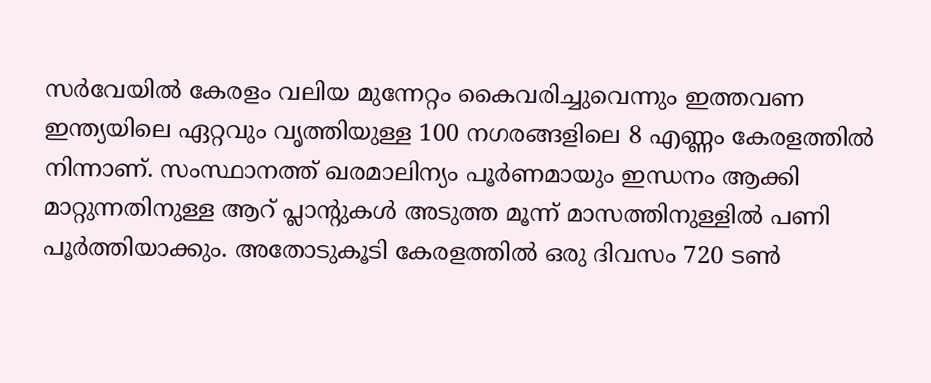സർവേയിൽ കേരളം വലിയ മുന്നേറ്റം കൈവരിച്ചുവെന്നും ഇത്തവണ ഇന്ത്യയിലെ ഏറ്റവും വൃത്തിയുള്ള 100 നഗരങ്ങളിലെ 8 എണ്ണം കേരളത്തിൽ നിന്നാണ്. സംസ്ഥാനത്ത് ഖരമാലിന്യം പൂർണമായും ഇന്ധനം ആക്കി മാറ്റുന്നതിനുള്ള ആറ് പ്ലാന്റുകൾ അടുത്ത മൂന്ന് മാസത്തിനുള്ളിൽ പണി പൂർത്തിയാക്കും. അതോടുകൂടി കേരളത്തിൽ ഒരു ദിവസം 720 ടൺ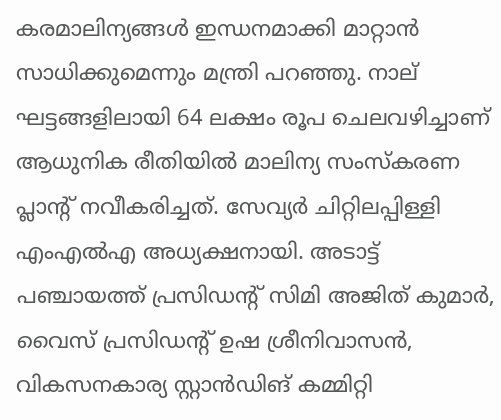കരമാലിന്യങ്ങൾ ഇന്ധനമാക്കി മാറ്റാൻ സാധിക്കുമെന്നും മന്ത്രി പറഞ്ഞു. നാല് ഘട്ടങ്ങളിലായി 64 ലക്ഷം രൂപ ചെലവഴിച്ചാണ് ആധുനിക രീതിയിൽ മാലിന്യ സംസ്കരണ പ്ലാന്റ്‌ നവീകരിച്ചത്. സേവ്യർ ചിറ്റിലപ്പിള്ളി എംഎൽഎ അധ്യക്ഷനായി. അടാട്ട് പഞ്ചായത്ത് പ്രസിഡന്റ്‌ സിമി അജിത് കുമാർ, വൈസ് പ്രസിഡന്റ് ഉഷ ശ്രീനിവാസൻ, വികസനകാര്യ സ്റ്റാൻഡിങ് കമ്മിറ്റി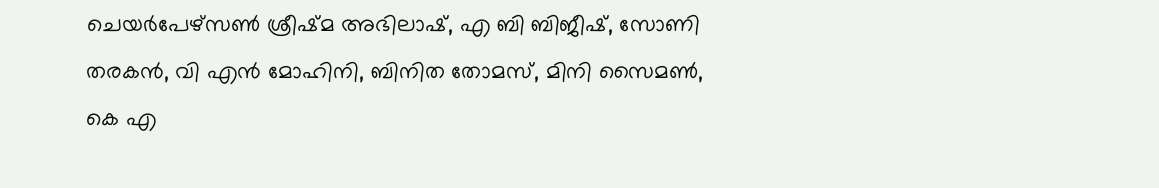ചെയർപേഴ്സൺ ശ്രീഷ്മ അഭിലാഷ്, എ ബി ബിജീഷ്, സോണി തരകൻ, വി എൻ മോഹിനി, ബിനിത തോമസ്, മിനി സൈമൺ, കെ എ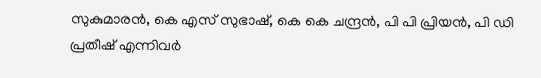സുകുമാരൻ, കെ എസ് സുഭാഷ്, കെ കെ ചന്ദ്രൻ, പി പി പ്രിയൻ, പി ഡി പ്രതീഷ് എന്നിവർ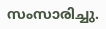സംസാരിച്ചു.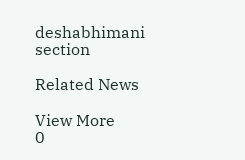deshabhimani section

Related News

View More
0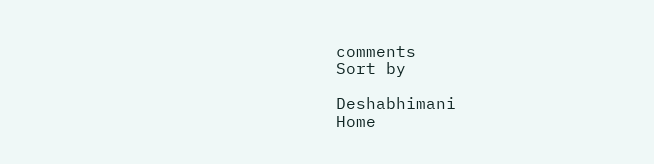comments
Sort by

Deshabhimani
Home